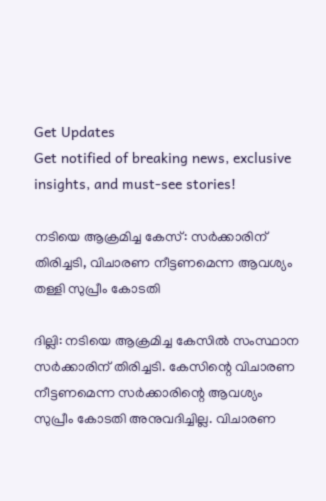Get Updates
Get notified of breaking news, exclusive insights, and must-see stories!

നടിയെ ആക്രമിച്ച കേസ്: സർക്കാരിന് തിരിച്ചടി, വിചാരണ നീട്ടണമെന്ന ആവശ്യം തള്ളി സുപ്രീം കോടതി

ദില്ലി: നടിയെ ആക്രമിച്ച കേസില്‍ സംസ്ഥാന സര്‍ക്കാരിന് തിരിച്ചടി. കേസിന്റെ വിചാരണ നീട്ടണമെന്ന സര്‍ക്കാരിന്റെ ആവശ്യം സുപ്രീം കോടതി അനുവദിച്ചില്ല. വിചാരണ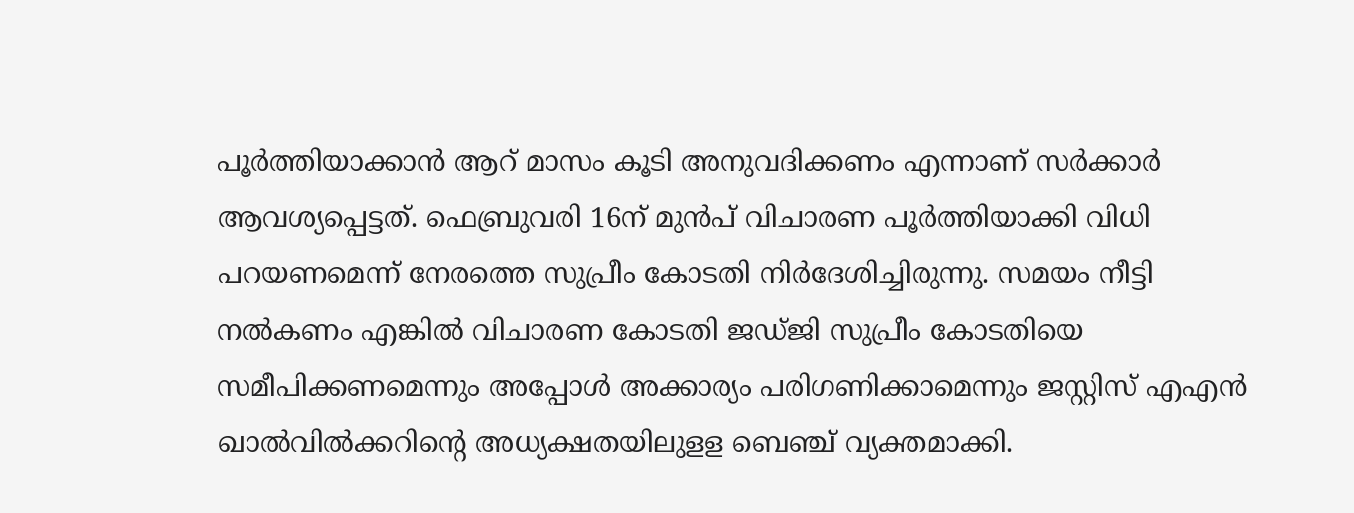പൂര്‍ത്തിയാക്കാന്‍ ആറ് മാസം കൂടി അനുവദിക്കണം എന്നാണ് സര്‍ക്കാര്‍ ആവശ്യപ്പെട്ടത്. ഫെബ്രുവരി 16ന് മുന്‍പ് വിചാരണ പൂര്‍ത്തിയാക്കി വിധി പറയണമെന്ന് നേരത്തെ സുപ്രീം കോടതി നിര്‍ദേശിച്ചിരുന്നു. സമയം നീട്ടി നല്‍കണം എങ്കില്‍ വിചാരണ കോടതി ജഡ്ജി സുപ്രീം കോടതിയെ സമീപിക്കണമെന്നും അപ്പോള്‍ അക്കാര്യം പരിഗണിക്കാമെന്നും ജസ്റ്റിസ് എഎന്‍ ഖാല്‍വില്‍ക്കറിന്റെ അധ്യക്ഷതയിലുളള ബെഞ്ച് വ്യക്തമാക്കി.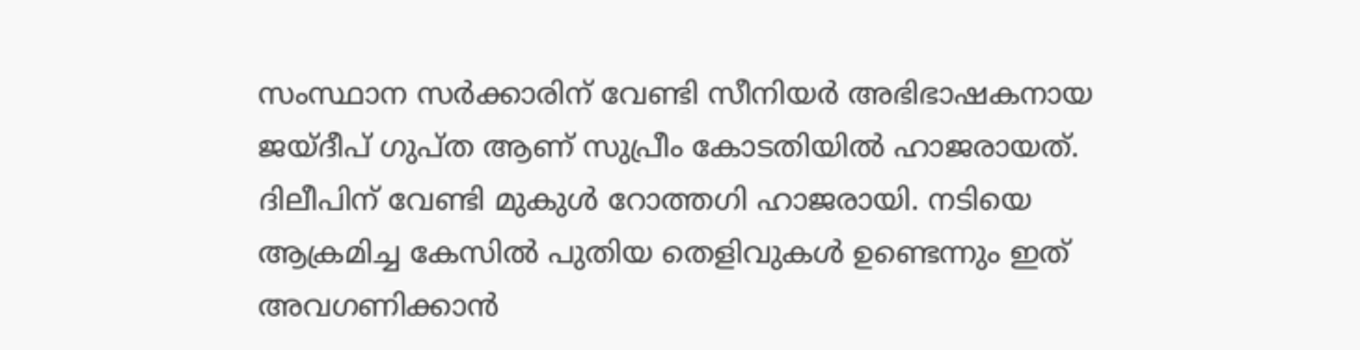സംസ്ഥാന സര്‍ക്കാരിന് വേണ്ടി സീനിയര്‍ അഭിഭാഷകനായ ജയ്ദീപ് ഗുപ്ത ആണ് സുപ്രീം കോടതിയില്‍ ഹാജരായത്. ദിലീപിന് വേണ്ടി മുകുള്‍ റോത്തഗി ഹാജരായി. നടിയെ ആക്രമിച്ച കേസില്‍ പുതിയ തെളിവുകള്‍ ഉണ്ടെന്നും ഇത് അവഗണിക്കാന്‍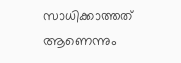സാധിക്കാത്തത് ആണെന്നും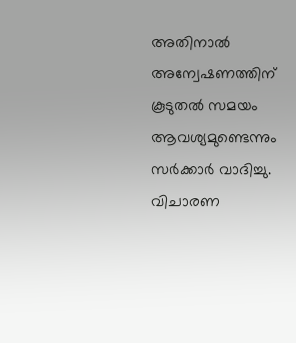അതിനാല്‍ അന്വേഷണത്തിന് കൂടുതല്‍ സമയം ആവശ്യമുണ്ടെന്നും സര്‍ക്കാര്‍ വാദിച്ചു. വിചാരണ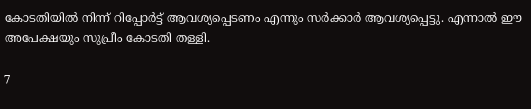കോടതിയില്‍ നിന്ന് റിപ്പോര്‍ട്ട് ആവശ്യപ്പെടണം എന്നും സര്‍ക്കാര്‍ ആവശ്യപ്പെട്ടു. എന്നാല്‍ ഈ അപേക്ഷയും സുപ്രീം കോടതി തള്ളി.

7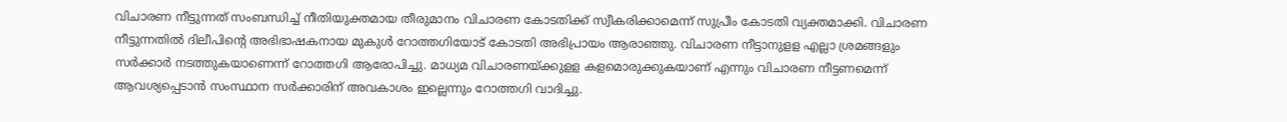വിചാരണ നീട്ടുന്നത് സംബന്ധിച്ച് നീതിയുക്തമായ തീരുമാനം വിചാരണ കോടതിക്ക് സ്വീകരിക്കാമെന്ന് സുപ്രീം കോടതി വ്യക്തമാക്കി. വിചാരണ നീട്ടുന്നതില്‍ ദിലീപിന്റെ അഭിഭാഷകനായ മുകുള്‍ റോത്തഗിയോട് കോടതി അഭിപ്രായം ആരാഞ്ഞു. വിചാരണ നീട്ടാനുളള എല്ലാ ശ്രമങ്ങളും സര്‍ക്കാര്‍ നടത്തുകയാണെന്ന് റോത്തഗി ആരോപിച്ചു. മാധ്യമ വിചാരണയ്ക്കുളള കളമൊരുക്കുകയാണ് എന്നും വിചാരണ നീട്ടണമെന്ന് ആവശ്യപ്പെടാന്‍ സംസ്ഥാന സര്‍ക്കാരിന് അവകാശം ഇല്ലെന്നും റോത്തഗി വാദിച്ചു.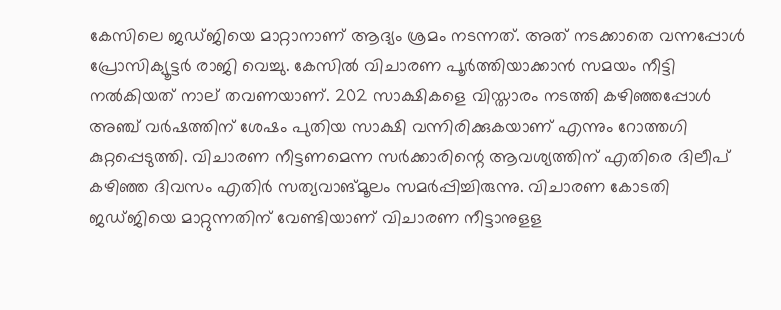കേസിലെ ജഡ്ജിയെ മാറ്റാനാണ് ആദ്യം ശ്രമം നടന്നത്. അത് നടക്കാതെ വന്നപ്പോള്‍ പ്രോസിക്യൂട്ടര്‍ രാജി വെച്ചു. കേസില്‍ വിചാരണ പൂര്‍ത്തിയാക്കാന്‍ സമയം നീട്ടി നല്‍കിയത് നാല് തവണയാണ്. 202 സാക്ഷികളെ വിസ്താരം നടത്തി കഴിഞ്ഞപ്പോള്‍ അഞ്ച് വര്‍ഷത്തിന് ശേഷം പുതിയ സാക്ഷി വന്നിരിക്കുകയാണ് എന്നും റോത്തഗി കുറ്റപ്പെടുത്തി. വിചാരണ നീട്ടണമെന്ന സര്‍ക്കാരിന്റെ ആവശ്യത്തിന് എതിരെ ദിലീപ് കഴിഞ്ഞ ദിവസം എതിര്‍ സത്യവാങ്മൂലം സമര്‍പ്പിച്ചിരുന്നു. വിചാരണ കോടതി ജഡ്ജിയെ മാറ്റുന്നതിന് വേണ്ടിയാണ് വിചാരണ നീട്ടാനുളള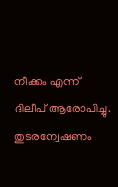നീക്കം എന്ന് ദിലീപ് ആരോപിച്ചു. തുടരന്വേഷണം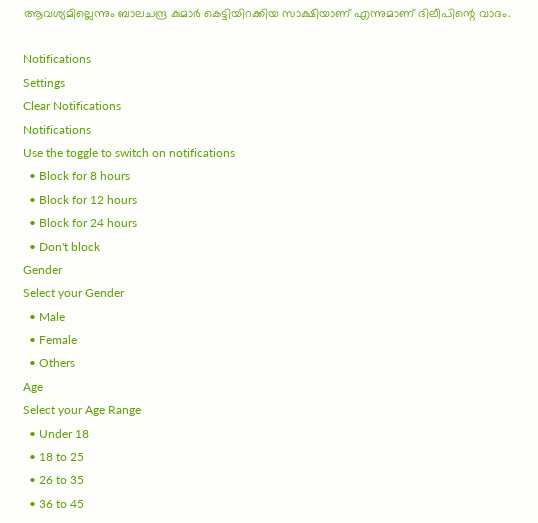ആവശ്യമില്ലെന്നും ബാലചന്ദ്ര കുമാര്‍ കെട്ടിയിറക്കിയ സാക്ഷിയാണ് എന്നുമാണ് ദിലീപിന്റെ വാദം.

Notifications
Settings
Clear Notifications
Notifications
Use the toggle to switch on notifications
  • Block for 8 hours
  • Block for 12 hours
  • Block for 24 hours
  • Don't block
Gender
Select your Gender
  • Male
  • Female
  • Others
Age
Select your Age Range
  • Under 18
  • 18 to 25
  • 26 to 35
  • 36 to 45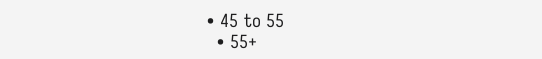• 45 to 55
  • 55+